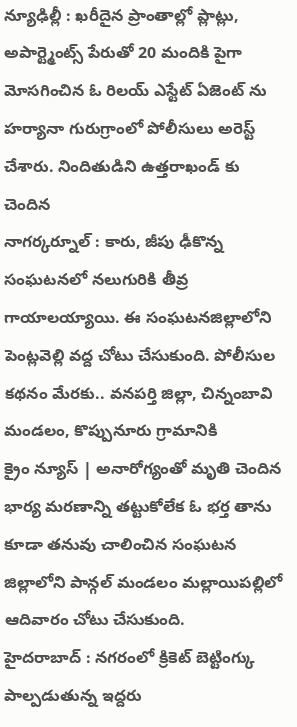న్యూఢిల్లీ : ఖరీదైన ప్రాంతాల్లో ప్లాట్లు, అపార్ట్మెంట్స్ పేరుతో 20 మందికి పైగా మోసగించిన ఓ రిలయ్ ఎస్టేట్ ఏజెంట్ ను హర్యానా గురుగ్రాంలో పోలీసులు అరెస్ట్ చేశారు. నిందితుడిని ఉత్తరాఖండ్ కు చెందిన
నాగర్కర్నూల్ : కారు, జీపు ఢీకొన్న సంఘటనలో నలుగురికి తీవ్ర గాయాలయ్యాయి. ఈ సంఘటనజిల్లాలోని పెంట్లవెల్లి వద్ద చోటు చేసుకుంది. పోలీసుల కథనం మేరకు.. వనపర్తి జిల్లా, చిన్నంబావి మండలం, కొప్పునూరు గ్రామానికి
క్రైం న్యూస్ | అనారోగ్యంతో మృతి చెందిన భార్య మరణాన్ని తట్టుకోలేక ఓ భర్త తాను కూడా తనువు చాలించిన సంఘటన జిల్లాలోని పాన్గల్ మండలం మల్లాయిపల్లిలో ఆదివారం చోటు చేసుకుంది.
హైదరాబాద్ : నగరంలో క్రికెట్ బెట్టింగ్కు పాల్పడుతున్న ఇద్దరు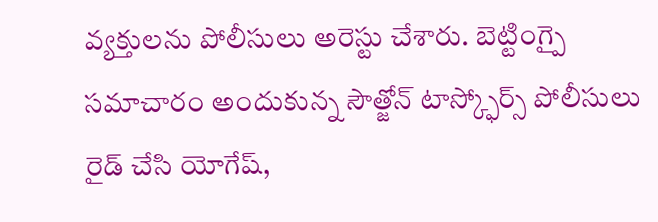వ్యక్తులను పోలీసులు అరెస్టు చేశారు. బెట్టింగ్పై సమాచారం అందుకున్న సౌత్జోన్ టాస్క్ఫోర్స్ పోలీసులు రైడ్ చేసి యోగేష్,